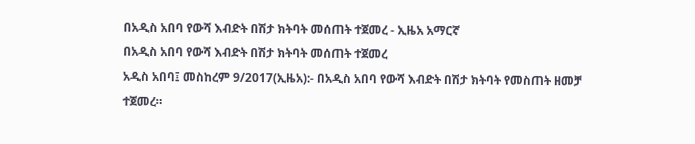በአዲስ አበባ የውሻ እብድት በሽታ ክትባት መሰጠት ተጀመረ - ኢዜአ አማርኛ
በአዲስ አበባ የውሻ እብድት በሽታ ክትባት መሰጠት ተጀመረ
አዲስ አበባ፤ መስከረም 9/2017(ኢዜአ):- በአዲስ አበባ የውሻ እብድት በሽታ ክትባት የመስጠት ዘመቻ ተጀመረ።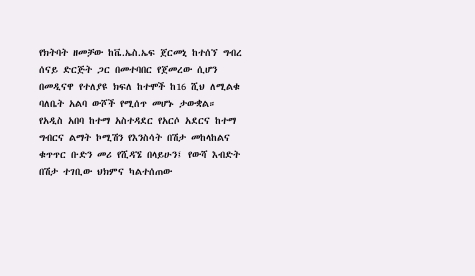የክትባት ዘመቻው ከቬ.ኤስ.ኤፍ ጀርመኒ ከተሰኘ ግብረ ሰናይ ድርጅት ጋር በመተባበር የጀመረው ሲሆን በመዲናዋ የተለያዩ ክፍለ ከተሞች ከ16 ሺህ ለሚልቁ ባለቤት አልባ ውሾች የሚሰጥ መሆኑ ታውቋል።
የአዲስ አበባ ከተማ አስተዳደር የአርሶ አደርና ከተማ ግብርና ልማት ኮሚሽን የእንስሳት በሽታ መከላከልና ቁጥጥር ቡድን መሪ የሺዳኜ በላይሁን፤ የውሻ እብድት በሽታ ተገቢው ህክምና ካልተሰጠው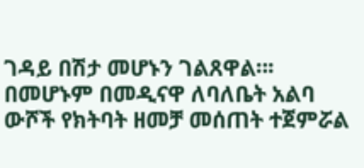ገዳይ በሽታ መሆኑን ገልጸዋል።፡
በመሆኑም በመዲናዋ ለባለቤት አልባ ውሾች የክትባት ዘመቻ መሰጠት ተጀምሯል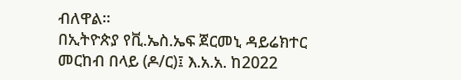ብለዋል።
በኢትዮጵያ የቪ.ኤስ.ኤፍ ጀርመኒ ዳይሬክተር መርከብ በላይ (ዶ/ር)፤ እ.አ.አ. ከ2022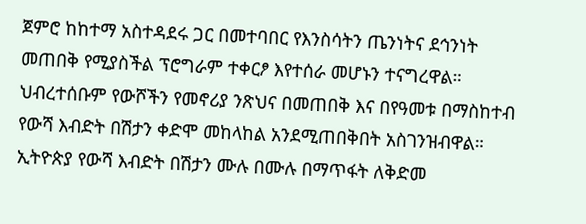ጀምሮ ከከተማ አስተዳደሩ ጋር በመተባበር የእንስሳትን ጤንነትና ደኅንነት መጠበቅ የሚያስችል ፕሮግራም ተቀርፆ እየተሰራ መሆኑን ተናግረዋል።
ህብረተሰቡም የውሾችን የመኖሪያ ንጽህና በመጠበቅ እና በየዓመቱ በማስከተብ የውሻ እብድት በሽታን ቀድሞ መከላከል አንደሚጠበቅበት አስገንዝብዋል።
ኢትዮጵያ የውሻ እብድት በሽታን ሙሉ በሙሉ በማጥፋት ለቅድመ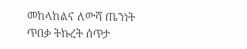መከላከልና ለውሻ ጤንነት ጥበቃ ትኩረት ሰጥታ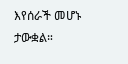እየሰራች መሆኑ ታውቋል።